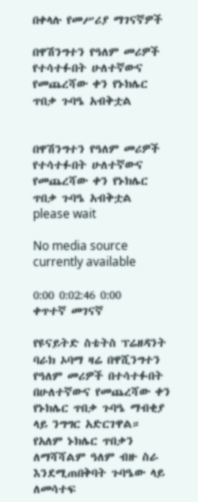በቀላሉ የመሥሪያ ማገናኛዎች

በዋሽንግተን የዓለም መሪዎች የተሳተፉበት ሁለተኛውና የመጨረሻው ቀን የኑክሌር ጥበቃ ጉባዔ አብቅቷል


በዋሽንግተን የዓለም መሪዎች የተሳተፉበት ሁለተኛውና የመጨረሻው ቀን የኑክሌር ጥበቃ ጉባዔ አብቅቷል
please wait

No media source currently available

0:00 0:02:46 0:00
ቀጥተኛ መገናኛ

የዩናይትድ ስቴትስ ፕሬዘዳንት ባራክ ኦባማ ዛሬ በዋሺንግተን የዓለም መሪዎች በተሳተፉበት በሁለተኛውና የመጨረሻው ቀን የኑክሌር ጥበቃ ጉባዔ ማብቂያ ላይ ንግግር አድርገዋል። የአለም ኑክሌር ጥበቃን ለማሻሻልም ዓለም ብዙ ስራ እንደሚጠበቅባት ጉባዔው ላይ ለመሳተፍ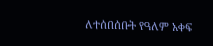ለተሰበሰቡት የዓለም አቀፍ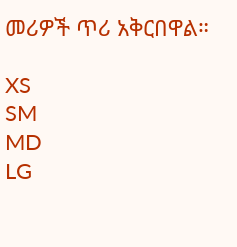መሪዎች ጥሪ አቅርበዋል።

XS
SM
MD
LG